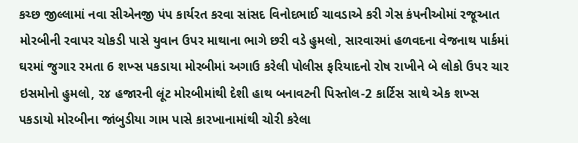કચ્છ જીલ્લામાં નવા સીએનજી પંપ કાર્યરત કરવા સાંસદ વિનોદભાઈ ચાવડાએ કરી ગેસ કંપનીઓમાં રજૂઆત મોરબીની રવાપર ચોકડી પાસે યુવાન ઉપર માથાના ભાગે છરી વડે હુમલો, સારવારમાં હળવદના વેજનાથ પાર્કમાં ઘરમાં જુગાર રમતા 6 શખ્સ પકડાયા મોરબીમાં અગાઉ કરેલી પોલીસ ફરિયાદનો રોષ રાખીને બે લોકો ઉપર ચાર ઇસમોનો હુમલો, ૨૪ હજારની લૂંટ મોરબીમાંથી દેશી હાથ બનાવટની પિસ્તોલ-2 કાર્ટિસ સાથે એક શખ્સ પકડાયો મોરબીના જાંબુડીયા ગામ પાસે કારખાનામાંથી ચોરી કરેલા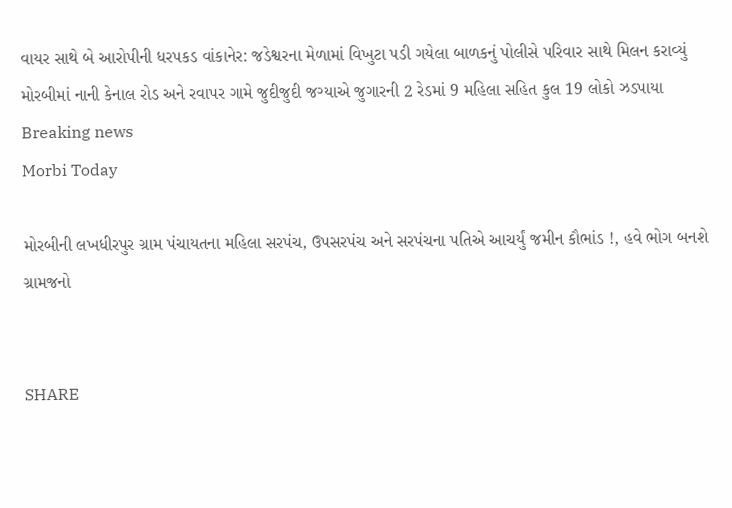વાયર સાથે બે આરોપીની ધરપકડ વાંકાનેર: જડેશ્વરના મેળામાં વિખુટા પડી ગયેલા બાળકનું પોલીસે પરિવાર સાથે મિલન કરાવ્યું મોરબીમાં નાની કેનાલ રોડ અને રવાપર ગામે જુદીજુદી જગ્યાએ જુગારની 2 રેડમાં 9 મહિલા સહિત કુલ 19 લોકો ઝડપાયા
Breaking news
Morbi Today

મોરબીની લખધીરપુર ગ્રામ પંચાયતના મહિલા સરપંચ, ઉપસરપંચ અને સરપંચના પતિએ આચર્યું જમીન કૌભાંડ !, હવે ભોગ બનશે ગ્રામજનો


SHARE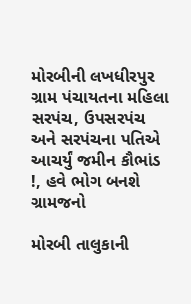મોરબીની લખધીરપુર ગ્રામ પંચાયતના મહિલા સરપંચ, ઉપસરપંચ અને સરપંચના પતિએ આચર્યું જમીન કૌભાંડ !, હવે ભોગ બનશે ગ્રામજનો

મોરબી તાલુકાની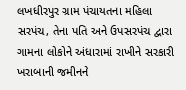લખધીરપુર ગ્રામ પંચાયતના મહિલા સરપંચ, તેના પતિ અને ઉપસરપંચ દ્વારા ગામના લોકોને અંધારામાં રાખીને સરકારી ખરાબાની જમીનને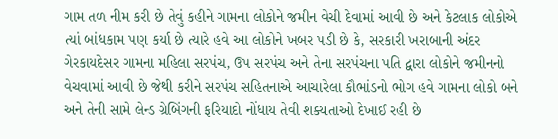ગામ તળ નીમ કરી છે તેવું કહીને ગામના લોકોને જમીન વેચી દેવામાં આવી છે અને કેટલાક લોકોએ ત્યાં બાંધકામ પણ કર્યા છે ત્યારે હવે આ લોકોને ખબર પડી છે કે, સરકારી ખરાબાની અંદર ગેરકાયદેસર ગામના મહિલા સરપંચ, ઉપ સરપંચ અને તેના સરપંચના પતિ દ્વારા લોકોને જમીનનો વેચવામાં આવી છે જેથી કરીને સરપંચ સહિતનાએ આચારેલા કૌભાંડનો ભોગ હવે ગામના લોકો બને અને તેની સામે લેન્ડ ગ્રેબિંગની ફરિયાદો નોંધાય તેવી શક્યતાઓ દેખાઈ રહી છે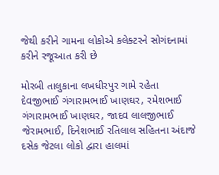જેથી કરીને ગામના લોકોએ કલેક્ટરને સોગંદનામાં કરીને રજૂઆત કરી છે

મોરબી તાલુકાના લખધીરપુર ગામે રહેતા દેવજીભાઈ ગંગારામભાઈ ખાણઘર, રમેશભાઈ ગંગારામભાઈ ખાણઘર, જાદવ લાલજીભાઈ જેરામભાઈ, દિનેશભાઈ રતિલાલ સહિતના અંદાજે દસેક જેટલા લોકો દ્વારા હાલમાં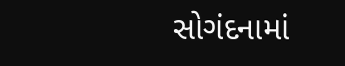સોગંદનામાં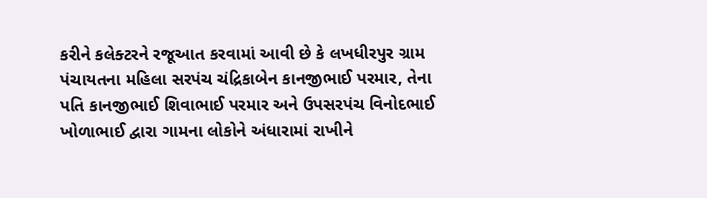કરીને કલેક્ટરને રજૂઆત કરવામાં આવી છે કે લખધીરપુર ગ્રામ પંચાયતના મહિલા સરપંચ ચંદ્રિકાબેન કાનજીભાઈ પરમાર, તેના પતિ કાનજીભાઈ શિવાભાઈ પરમાર અને ઉપસરપંચ વિનોદભાઈ ખોળાભાઈ દ્વારા ગામના લોકોને અંધારામાં રાખીને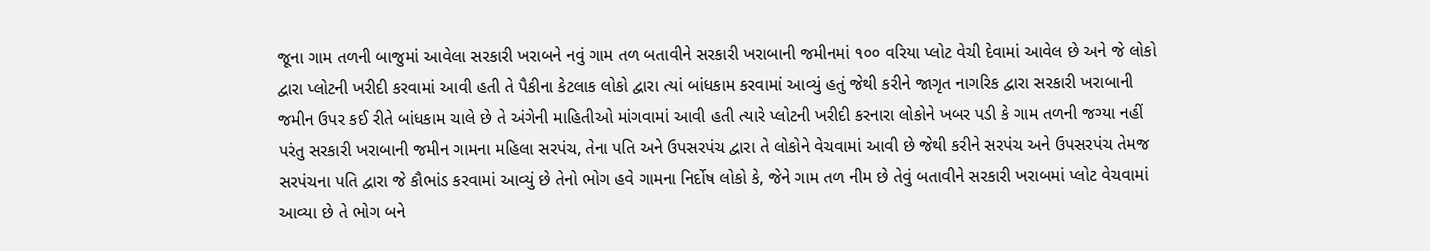જૂના ગામ તળની બાજુમાં આવેલા સરકારી ખરાબને નવું ગામ તળ બતાવીને સરકારી ખરાબાની જમીનમાં ૧૦૦ વરિયા પ્લોટ વેચી દેવામાં આવેલ છે અને જે લોકો દ્વારા પ્લોટની ખરીદી કરવામાં આવી હતી તે પૈકીના કેટલાક લોકો દ્વારા ત્યાં બાંધકામ કરવામાં આવ્યું હતું જેથી કરીને જાગૃત નાગરિક દ્વારા સરકારી ખરાબાની જમીન ઉપર કઈ રીતે બાંધકામ ચાલે છે તે અંગેની માહિતીઓ માંગવામાં આવી હતી ત્યારે પ્લોટની ખરીદી કરનારા લોકોને ખબર પડી કે ગામ તળની જગ્યા નહીં પરંતુ સરકારી ખરાબાની જમીન ગામના મહિલા સરપંચ, તેના પતિ અને ઉપસરપંચ દ્વારા તે લોકોને વેચવામાં આવી છે જેથી કરીને સરપંચ અને ઉપસરપંચ તેમજ સરપંચના પતિ દ્વારા જે કૌભાંડ કરવામાં આવ્યું છે તેનો ભોગ હવે ગામના નિર્દોષ લોકો કે, જેને ગામ તળ નીમ છે તેવું બતાવીને સરકારી ખરાબમાં પ્લોટ વેચવામાં આવ્યા છે તે ભોગ બને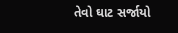તેવો ઘાટ સર્જાયો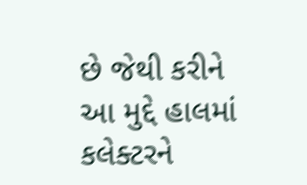છે જેથી કરીને આ મુદ્દે હાલમાં કલેક્ટરને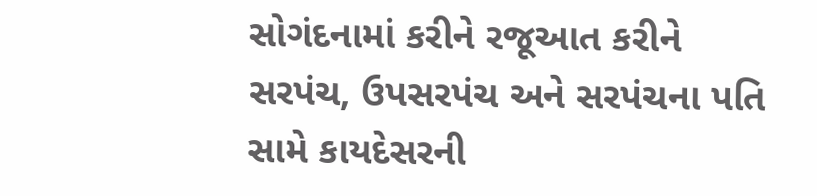સોગંદનામાં કરીને રજૂઆત કરીને સરપંચ, ઉપસરપંચ અને સરપંચના પતિ સામે કાયદેસરની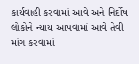કાર્યવાહી કરવામાં આવે અને નિર્દોષ લોકોને ન્યાય આપવામાં આવે તેવી માંગ કરવામાં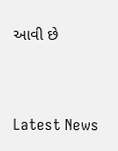આવી છે




Latest News